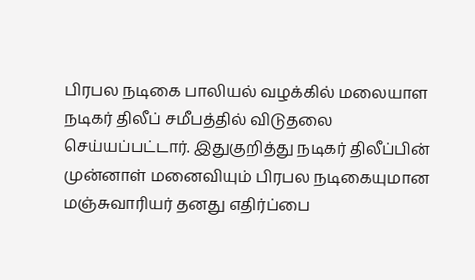பிரபல நடிகை பாலியல் வழக்கில் மலையாள நடிகர் திலீப் சமீபத்தில் விடுதலை செய்யப்பட்டார். இதுகுறித்து நடிகர் திலீப்பின் முன்னாள் மனைவியும் பிரபல நடிகையுமான மஞ்சுவாரியர் தனது எதிர்ப்பை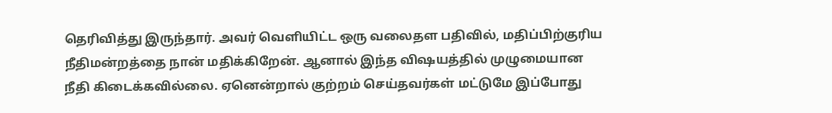தெரிவித்து இருந்தார். அவர் வெளியிட்ட ஒரு வலைதள பதிவில், மதிப்பிற்குரிய நீதிமன்றத்தை நான் மதிக்கிறேன். ஆனால் இந்த விஷயத்தில் முழுமையான நீதி கிடைக்கவில்லை. ஏனென்றால் குற்றம் செய்தவர்கள் மட்டுமே இப்போது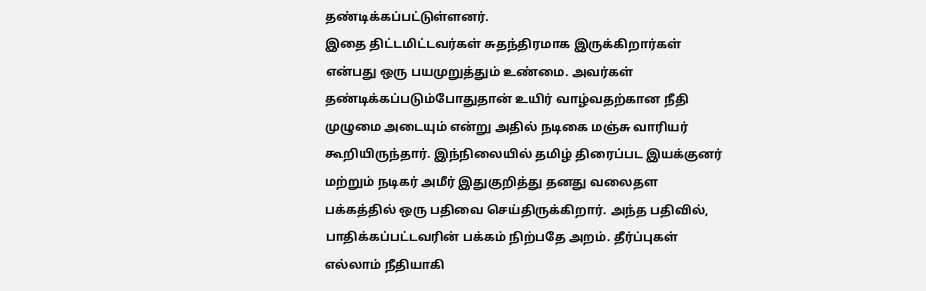தண்டிக்கப்பட்டுள்ளனர்.
இதை திட்டமிட்டவர்கள் சுதந்திரமாக இருக்கிறார்கள் என்பது ஒரு பயமுறுத்தும் உண்மை. அவர்கள் தண்டிக்கப்படும்போதுதான் உயிர் வாழ்வதற்கான நீதி முழுமை அடையும் என்று அதில் நடிகை மஞ்சு வாரியர் கூறியிருந்தார். இந்நிலையில் தமிழ் திரைப்பட இயக்குனர் மற்றும் நடிகர் அமீர் இதுகுறித்து தனது வலைதள பக்கத்தில் ஒரு பதிவை செய்திருக்கிறார். அந்த பதிவில், பாதிக்கப்பட்டவரின் பக்கம் நிற்பதே அறம். தீர்ப்புகள் எல்லாம் நீதியாகி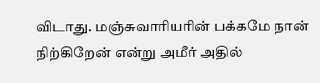விடாது. மஞ்சுவாரியரின் பக்கமே நான் நிற்கிறேன் என்று அமீர் அதில்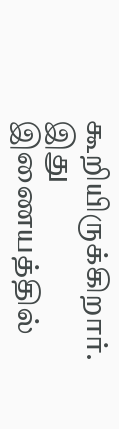கூறியிருக்கிறார். இது இணையத்தில்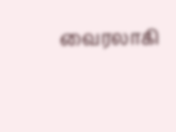வைரலாகி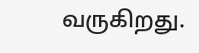வருகிறது.